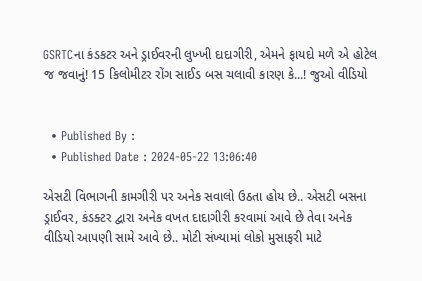GSRTCના કંડકટર અને ડ્રાઈવરની લુખ્ખી દાદાગીરી, એમને ફાયદો મળે એ હોટેલ જ જવાનું! 15 કિલોમીટર રોંગ સાઈડ બસ ચલાવી કારણ કે...! જુઓ વીડિયો


  • Published By :
  • Published Date : 2024-05-22 13:06:40

એસટી વિભાગની કામગીરી પર અનેક સવાલો ઉઠતા હોય છે.. એસટી બસના ડ્રાઈવર, કંડક્ટર દ્વારા અનેક વખત દાદાગીરી કરવામાં આવે છે તેવા અનેક વીડિયો આપણી સામે આવે છે.. મોટી સંખ્યામાં લોકો મુસાફરી માટે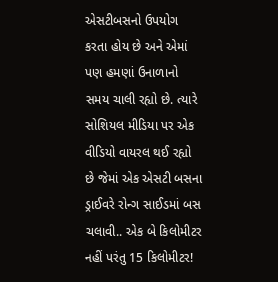એસટીબસનો ઉપયોગ કરતા હોય છે અને એમાં પણ હમણાં ઉનાળાનો સમય ચાલી રહ્યો છે. ત્યારે સોશિયલ મીડિયા પર એક વીડિયો વાયરલ થઈ રહ્યો છે જેમાં એક એસટી બસના ડ્રાઈવરે રોન્ગ સાઈડમાં બસ ચલાવી.. એક બે કિલોમીટર નહીં પરંતુ 15 કિલોમીટર!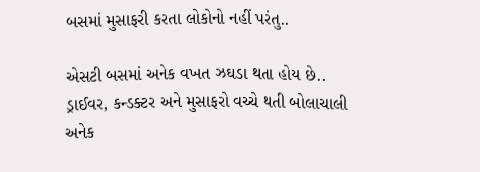બસમાં મુસાફરી કરતા લોકોનો નહીં પરંતુ..

એસટી બસમાં અનેક વખત ઝઘડા થતા હોય છે.. ડ્રાઈવર, કન્ડક્ટર અને મુસાફરો વચ્ચે થતી બોલાચાલી અનેક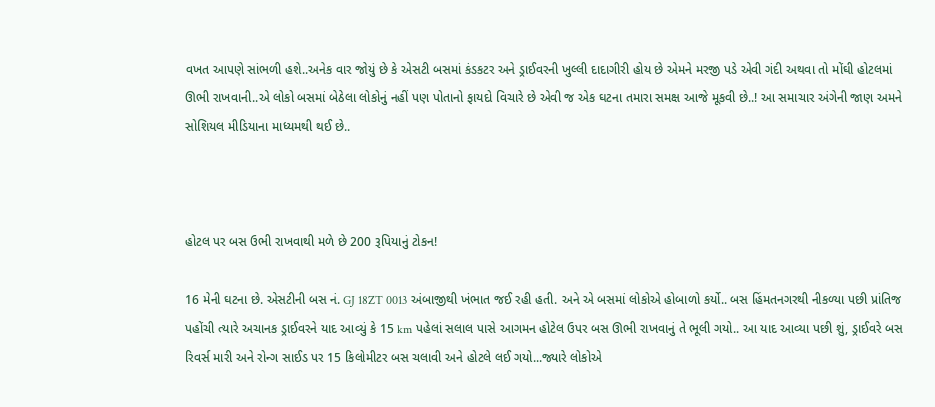વખત આપણે સાંભળી હશે..અનેક વાર જોયું છે કે એસટી બસમાં કંડકટર અને ડ્રાઈવરની ખુલ્લી દાદાગીરી હોય છે એમને મરજી પડે એવી ગંદી અથવા તો મોંઘી હોટલમાં ઊભી રાખવાની..એ લોકો બસમાં બેઠેલા લોકોનું નહીં પણ પોતાનો ફાયદો વિચારે છે એવી જ એક ઘટના તમારા સમક્ષ આજે મૂકવી છે..! આ સમાચાર અંગેની જાણ અમને સોશિયલ મીડિયાના માધ્યમથી થઈ છે..



હોટલ પર બસ ઉભી રાખવાથી મળે છે 200 રૂપિયાનું ટોકન!

16 મેની ઘટના છે. એસટીની બસ નં. GJ 18ZT 0013 અંબાજીથી ખંભાત જઈ રહી હતી. અને એ બસમાં લોકોએ હોબાળો કર્યો.. બસ હિંમતનગરથી નીકળ્યા પછી પ્રાંતિજ પહોંચી ત્યારે અચાનક ડ્રાઈવરને યાદ આવ્યું કે 15 km પહેલાં સલાલ પાસે આગમન હોટેલ ઉપર બસ ઊભી રાખવાનું તે ભૂલી ગયો.. આ યાદ આવ્યા પછી શું, ડ્રાઈવરે બસ રિવર્સ મારી અને રોન્ગ સાઈડ પર 15 કિલોમીટર બસ ચલાવી અને હોટલે લઈ ગયો...જ્યારે લોકોએ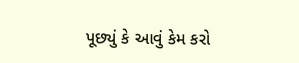પૂછ્યું કે આવું કેમ કરો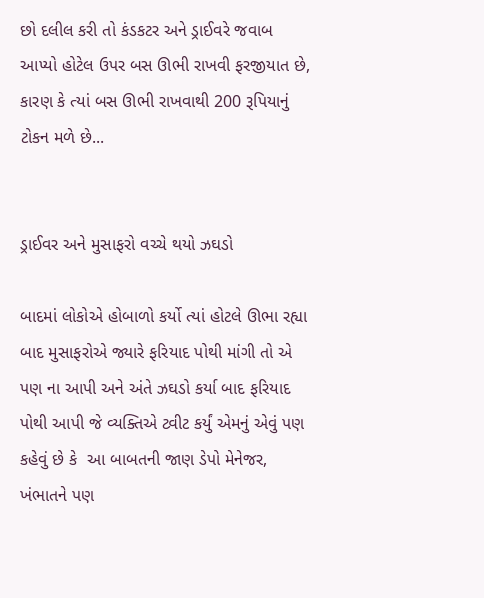છો દલીલ કરી તો કંડકટર અને ડ્રાઈવરે જવાબ આપ્યો હોટેલ ઉપર બસ ઊભી રાખવી ફરજીયાત છે, કારણ કે ત્યાં બસ ઊભી રાખવાથી 200 રૂપિયાનું ટોકન મળે છે...


ડ્રાઈવર અને મુસાફરો વચ્ચે થયો ઝઘડો

બાદમાં લોકોએ હોબાળો કર્યો ત્યાં હોટલે ઊભા રહ્યા બાદ મુસાફરોએ જ્યારે ફરિયાદ પોથી માંગી તો એ પણ ના આપી અને અંતે ઝઘડો કર્યા બાદ ફરિયાદ પોથી આપી જે વ્યક્તિએ ટ્વીટ કર્યું એમનું એવું પણ કહેવું છે કે  આ બાબતની જાણ ડેપો મેનેજર, ખંભાતને પણ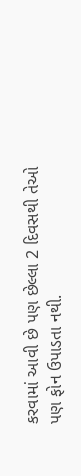કરવામાં આવી છે પણ છેલ્લા 2 દિવસથી તેઓ પણ ફોન ઉપાડતા નથી.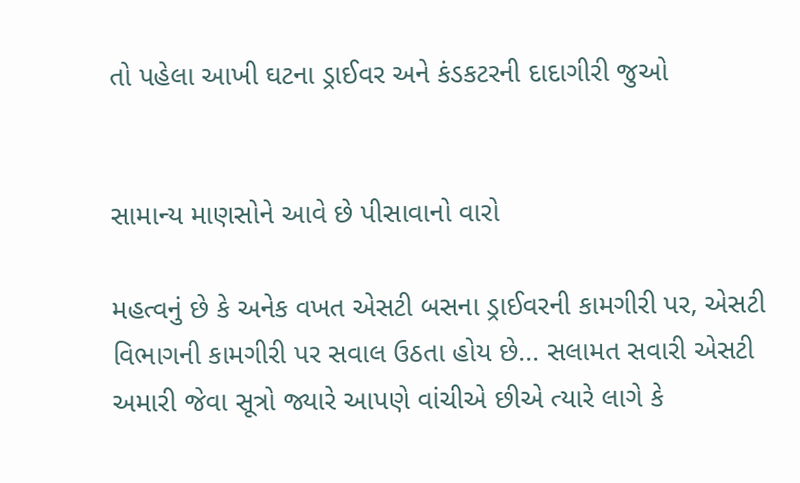તો પહેલા આખી ઘટના ડ્રાઈવર અને કંડકટરની દાદાગીરી જુઓ


સામાન્ય માણસોને આવે છે પીસાવાનો વારો

મહત્વનું છે કે અનેક વખત એસટી બસના ડ્રાઈવરની કામગીરી પર, એસટી વિભાગની કામગીરી પર સવાલ ઉઠતા હોય છે... સલામત સવારી એસટી અમારી જેવા સૂત્રો જ્યારે આપણે વાંચીએ છીએ ત્યારે લાગે કે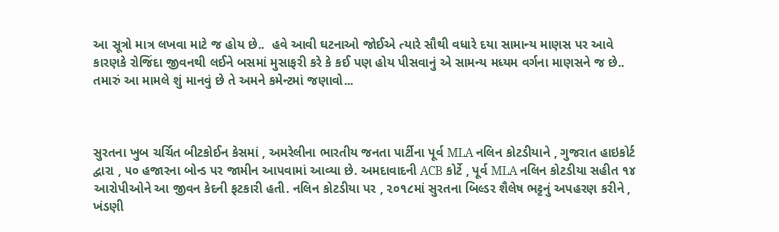આ સૂત્રો માત્ર લખવા માટે જ હોય છે..  હવે આવી ઘટનાઓ જોઈએ ત્યારે સૌથી વધારે દયા સામાન્ય માણસ પર આવે કારણકે રોજિંદા જીવનથી લઈને બસમાં મુસાફરી કરે કે કઈ પણ હોય પીસવાનું એ સામન્ય મધ્યમ વર્ગના માણસને જ છે.. તમારું આ મામલે શું માનવું છે તે અમને કમેન્ટમાં જણાવો...



સુરતના ખુબ ચર્ચિત બીટકોઈન કેસમાં , અમરેલીના ભારતીય જનતા પાર્ટીના પૂર્વ MLA નલિન કોટડીયાને , ગુજરાત હાઇકોર્ટ દ્વારા , ૫૦ હજારના બોન્ડ પર જામીન આપવામાં આવ્યા છે. અમદાવાદની ACB કોર્ટે , પૂર્વ MLA નલિન કોટડીયા સહીત ૧૪ આરોપીઓને આ જીવન કેદની ફટકારી હતી. નલિન કોટડીયા પર , ૨૦૧૮માં સુરતના બિલ્ડર શૈલેષ ભટ્ટનું અપહરણ કરીને , ખંડણી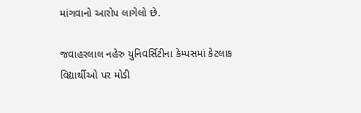માંગવાનો આરોપ લાગેલો છે.

જવાહરલાલ નહેરુ યુનિવર્સિટીના કેમ્પસમાં કેટલાક વિદ્યાર્થીઓ પર મોડી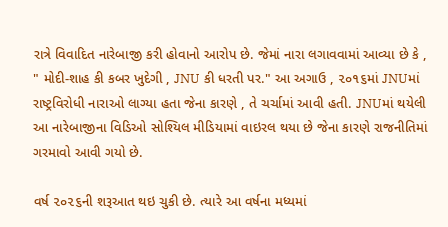રાત્રે વિવાદિત નારેબાજી કરી હોવાનો આરોપ છે. જેમાં નારા લગાવવામાં આવ્યા છે કે , " મોદી-શાહ કી કબર ખુદેગી , JNU કી ધરતી પર." આ અગાઉ , ૨૦૧૬માં JNUમાં રાષ્ટ્રવિરોધી નારાઓ લાગ્યા હતા જેના કારણે , તે ચર્ચામાં આવી હતી. JNUમાં થયેલી આ નારેબાજીના વિડિઓ સોશ્યિલ મીડિયામાં વાઇરલ થયા છે જેના કારણે રાજનીતિમાં ગરમાવો આવી ગયો છે.

વર્ષ ૨૦૨૬ની શરૂઆત થઇ ચુકી છે. ત્યારે આ વર્ષના મધ્યમાં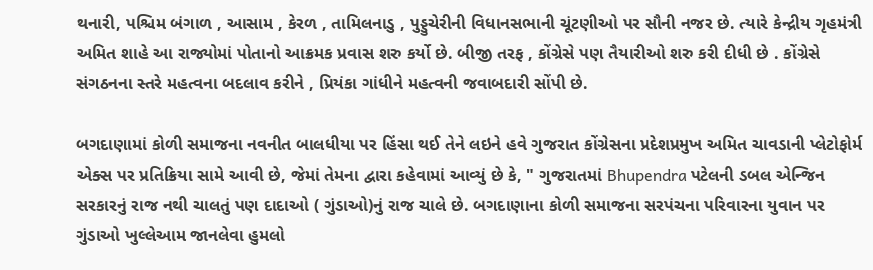થનારી, પશ્ચિમ બંગાળ , આસામ , કેરળ , તામિલનાડુ , પુડ્ડુચેરીની વિધાનસભાની ચૂંટણીઓ પર સૌની નજર છે. ત્યારે કેન્દ્રીય ગૃહમંત્રી અમિત શાહે આ રાજ્યોમાં પોતાનો આક્રમક પ્રવાસ શરુ કર્યો છે. બીજી તરફ , કોંગ્રેસે પણ તૈયારીઓ શરુ કરી દીધી છે . કોંગ્રેસે સંગઠનના સ્તરે મહત્વના બદલાવ કરીને , પ્રિયંકા ગાંધીને મહત્વની જવાબદારી સોંપી છે.

બગદાણામાં કોળી સમાજના નવનીત બાલધીયા પર હિંસા થઈ તેને લઇને હવે ગુજરાત કોંગ્રેસના પ્રદેશપ્રમુખ અમિત ચાવડાની પ્લેટોફોર્મ એક્સ પર પ્રતિક્રિયા સામે આવી છે, જેમાં તેમના દ્વારા કહેવામાં આવ્યું છે કે, " ગુજરાતમાં Bhupendra પટેલની ડબલ એન્જિન સરકારનું રાજ નથી ચાલતું પણ દાદાઓ ( ગુંડાઓ)નું રાજ ચાલે છે. બગદાણાના કોળી સમાજના સરપંચના પરિવારના યુવાન પર ગુંડાઓ ખુલ્લેઆમ જાનલેવા હુમલો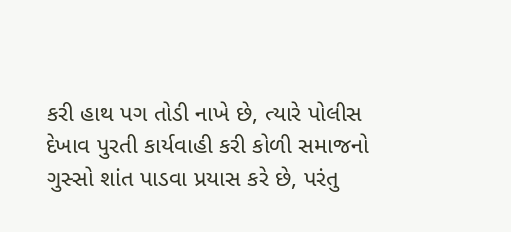કરી હાથ પગ તોડી નાખે છે, ત્યારે પોલીસ દેખાવ પુરતી કાર્યવાહી કરી કોળી સમાજનો ગુસ્સો શાંત પાડવા પ્રયાસ કરે છે, પરંતુ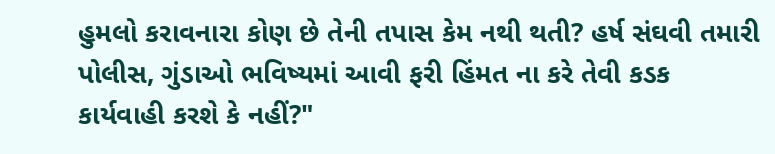હુમલો કરાવનારા કોણ છે તેની તપાસ કેમ નથી થતી? હર્ષ સંઘવી તમારી પોલીસ, ગુંડાઓ ભવિષ્યમાં આવી ફરી હિંમત ના કરે તેવી કડક કાર્યવાહી કરશે કે નહીં?"